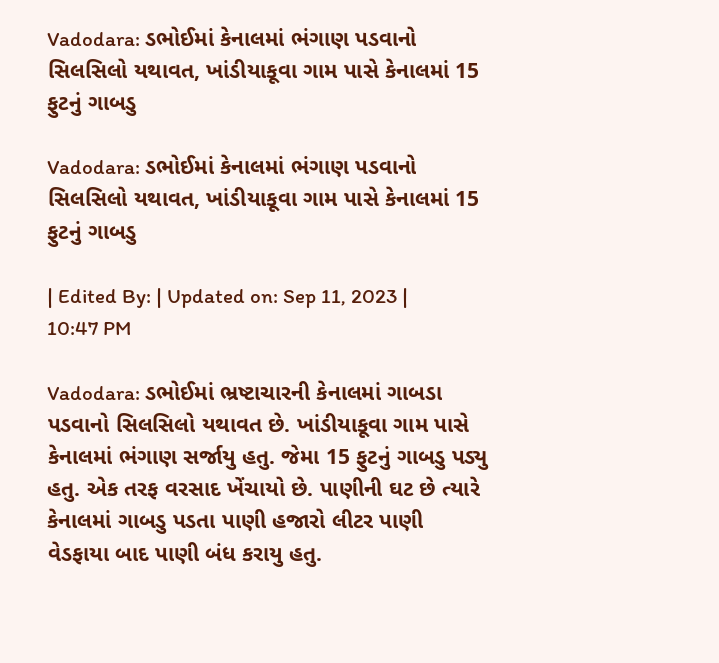Vadodara: ડભોઈમાં કેનાલમાં ભંગાણ પડવાનો સિલસિલો યથાવત, ખાંડીયાકૂવા ગામ પાસે કેનાલમાં 15 ફુટનું ગાબડુ

Vadodara: ડભોઈમાં કેનાલમાં ભંગાણ પડવાનો સિલસિલો યથાવત, ખાંડીયાકૂવા ગામ પાસે કેનાલમાં 15 ફુટનું ગાબડુ

| Edited By: | Updated on: Sep 11, 2023 | 10:47 PM

Vadodara: ડભોઈમાં ભ્રષ્ટાચારની કેનાલમાં ગાબડા પડવાનો સિલસિલો યથાવત છે. ખાંડીયાકૂવા ગામ પાસે કેનાલમાં ભંગાણ સર્જાયુ હતુ. જેમા 15 ફુટનું ગાબડુ પડ્યુ હતુ. એક તરફ વરસાદ ખેંચાયો છે. પાણીની ઘટ છે ત્યારે કેનાલમાં ગાબડુ પડતા પાણી હજારો લીટર પાણી વેડફાયા બાદ પાણી બંધ કરાયુ હતુ.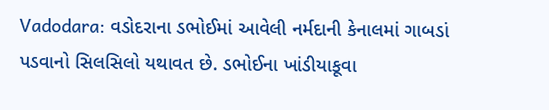Vadodara: વડોદરાના ડભોઈમાં આવેલી નર્મદાની કેનાલમાં ગાબડાં પડવાનો સિલસિલો યથાવત છે. ડભોઈના ખાંડીયાકૂવા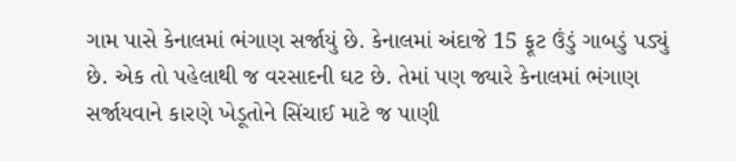ગામ પાસે કેનાલમાં ભંગાણ સર્જાયું છે. કેનાલમાં અંદાજે 15 ફૂટ ઉંડું ગાબડું પડ્યું છે. એક તો પહેલાથી જ વરસાદની ઘટ છે. તેમાં પણ જ્યારે કેનાલમાં ભંગાણ સર્જાયવાને કારણે ખેડૂતોને સિંચાઈ માટે જ પાણી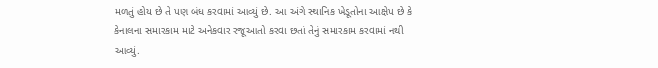મળતું હોય છે તે પણ બંધ કરવામાં આવ્યું છે. આ અંગે સ્થાનિક ખેડૂતોના આક્ષેપ છે કે કેનાલના સમારકામ માટે અનેકવાર રજૂઆતો કરવા છતાં તેનું સમારકામ કરવામાં નથી આવ્યું.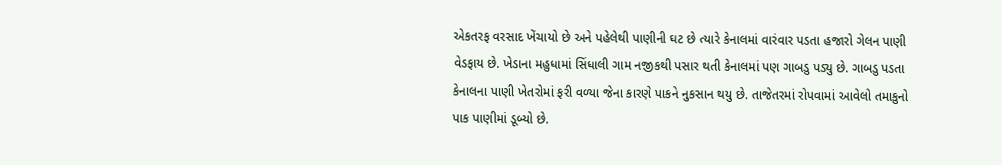એકતરફ વરસાદ ખેંચાયો છે અને પહેલેથી પાણીની ઘટ છે ત્યારે કેનાલમાં વારંવાર પડતા હજારો ગેલન પાણી વેડફાય છે. ખેડાના મહુધામાં સિંધાલી ગામ નજીકથી પસાર થતી કેનાલમાં પણ ગાબડુ પડ્યુ છે. ગાબડુ પડતા કેનાલના પાણી ખેતરોમાં ફરી વળ્યા જેના કારણે પાકને નુકસાન થયુ છે. તાજેતરમાં રોપવામાં આવેલો તમાકુનો પાક પાણીમાં ડૂબ્યો છે.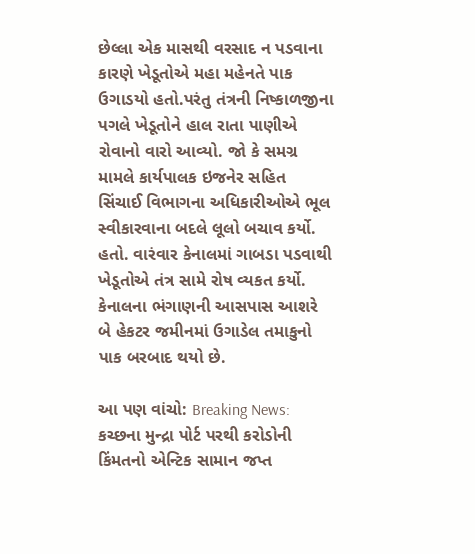છેલ્લા એક માસથી વરસાદ ન પડવાના કારણે ખેડૂતોએ મહા મહેનતે પાક ઉગાડયો હતો.પરંતુ તંત્રની નિષ્કાળજીના પગલે ખેડૂતોને હાલ રાતા પાણીએ રોવાનો વારો આવ્યો. જો કે સમગ્ર મામલે કાર્યપાલક ઇજનેર સહિત સિંચાઈ વિભાગના અધિકારીઓએ ભૂલ સ્વીકારવાના બદલે લૂલો બચાવ કર્યો. હતો. વારંવાર કેનાલમાં ગાબડા પડવાથી ખેડૂતોએ તંત્ર સામે રોષ વ્યકત કર્યો. કેનાલના ભંગાણની આસપાસ આશરે બે હેકટર જમીનમાં ઉગાડેલ તમાકુનો પાક બરબાદ થયો છે.

આ પણ વાંચો: Breaking News: કચ્છના મુન્દ્રા પોર્ટ પરથી કરોડોની કિંમતનો એન્ટિક સામાન જપ્ત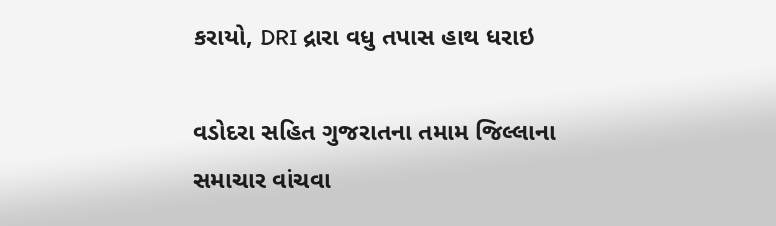કરાયો, DRI દ્રારા વધુ તપાસ હાથ ધરાઇ

વડોદરા સહિત ગુજરાતના તમામ જિલ્લાના સમાચાર વાંચવા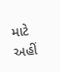માટે અહીં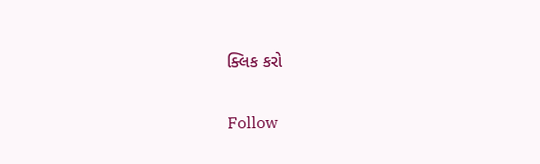ક્લિક કરો

Follow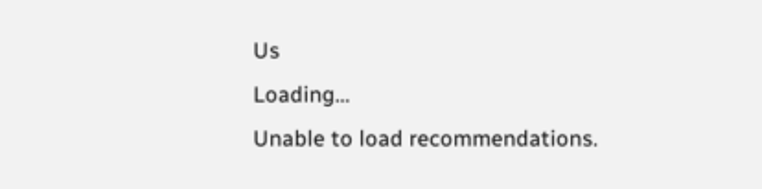Us
Loading...
Unable to load recommendations.